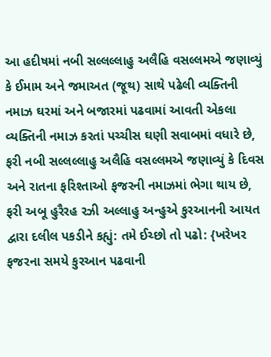આ હદીષમાં નબી સલ્લલ્લાહુ અલૈહિ વસલ્લમએ જણાવ્યું કે ઈમામ અને જમાઅત (જૂથ) સાથે પઢેલી વ્યક્તિની નમાઝ ઘરમાં અને બજારમાં પઢવામાં આવતી એકલા વ્યક્તિની નમાઝ કરતાં પચ્ચીસ ઘણી સવાબમાં વધારે છે, ફરી નબી સલ્લલ્લાહુ અલૈહિ વસલ્લમએ જણાવ્યું કે દિવસ અને રાતના ફરિશ્તાઓ ફજરની નમાઝમાં ભેગા થાય છે, ફરી અબૂ હુરૈરહ રઝી અલ્લાહુ અન્હુએ કુરઆનની આયત દ્વારા દલીલ પકડીને કહ્યું: તમે ઈચ્છો તો પઢો: {ખરેખર ફજરના સમયે કુરઆન પઢવાની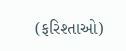(ફરિશ્તાઓ)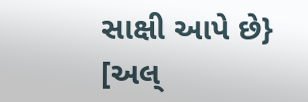સાક્ષી આપે છે} [અલ્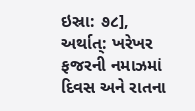ઇસ્રા: ૭૮], અર્થાત્: ખરેખર ફજરની નમાઝમાં દિવસ અને રાતના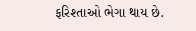ફરિશ્તાઓ ભેગા થાય છે.